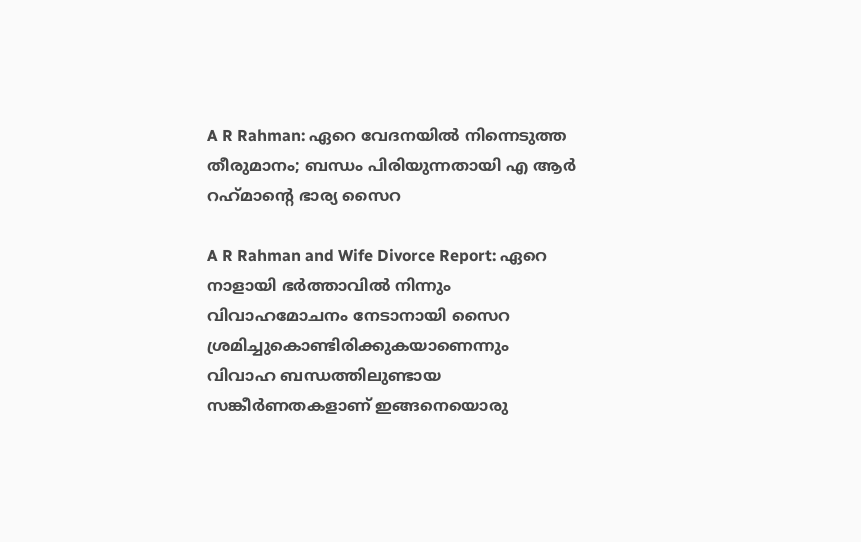A R Rahman: ഏറെ വേദനയില്‍ നിന്നെടുത്ത തീരുമാനം; ബന്ധം പിരിയുന്നതായി എ ആര്‍ റഹ്‌മാന്റെ ഭാര്യ സൈറ

A R Rahman and Wife Divorce Report: ഏറെ നാളായി ഭര്‍ത്താവില്‍ നിന്നും വിവാഹമോചനം നേടാനായി സൈറ ശ്രമിച്ചുകൊണ്ടിരിക്കുകയാണെന്നും വിവാഹ ബന്ധത്തിലുണ്ടായ സങ്കീര്‍ണതകളാണ് ഇങ്ങനെയൊരു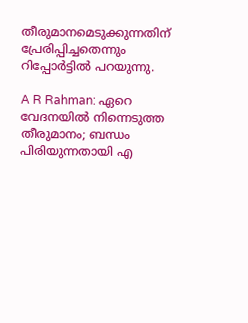തീരുമാനമെടുക്കുന്നതിന് പ്രേരിപ്പിച്ചതെന്നും റിപ്പോര്‍ട്ടില്‍ പറയുന്നു.

A R Rahman: ഏറെ വേദനയില്‍ നിന്നെടുത്ത തീരുമാനം; ബന്ധം പിരിയുന്നതായി എ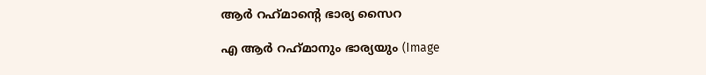ആര്‍ റഹ്‌മാന്റെ ഭാര്യ സൈറ

എ ആര്‍ റഹ്‌മാനും ഭാര്യയും (Image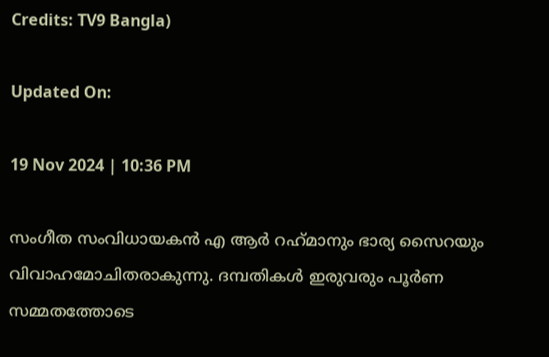Credits: TV9 Bangla)

Updated On:

19 Nov 2024 | 10:36 PM

സംഗീത സംവിധായകന്‍ എ ആര്‍ റഹ്‌മാനും ഭാര്യ സൈറയും വിവാഹമോചിതരാകുന്നു. ദമ്പതികള്‍ ഇരുവരും പൂര്‍ണ സമ്മതത്തോടെ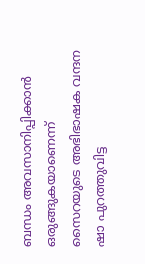ബന്ധം അവസാനിപ്പിക്കാന്‍ ഒരുങ്ങുകയാണെന്ന് സൈറയുടെ അഭിഭാഷക വന്ദന ഷാ പുറത്തുവിട്ട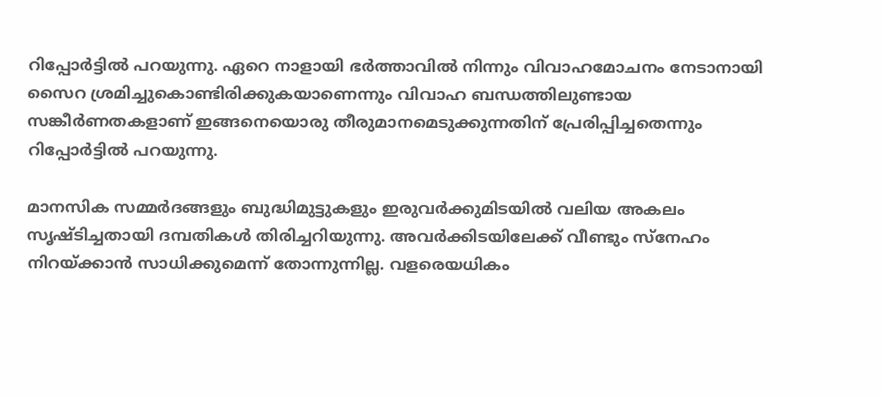റിപ്പോര്‍ട്ടില്‍ പറയുന്നു. ഏറെ നാളായി ഭര്‍ത്താവില്‍ നിന്നും വിവാഹമോചനം നേടാനായി സൈറ ശ്രമിച്ചുകൊണ്ടിരിക്കുകയാണെന്നും വിവാഹ ബന്ധത്തിലുണ്ടായ സങ്കീര്‍ണതകളാണ് ഇങ്ങനെയൊരു തീരുമാനമെടുക്കുന്നതിന് പ്രേരിപ്പിച്ചതെന്നും റിപ്പോര്‍ട്ടില്‍ പറയുന്നു.

മാനസിക സമ്മര്‍ദങ്ങളും ബുദ്ധിമുട്ടുകളും ഇരുവര്‍ക്കുമിടയില്‍ വലിയ അകലം സൃഷ്ടിച്ചതായി ദമ്പതികള്‍ തിരിച്ചറിയുന്നു. അവര്‍ക്കിടയിലേക്ക് വീണ്ടും സ്‌നേഹം നിറയ്ക്കാന്‍ സാധിക്കുമെന്ന് തോന്നുന്നില്ല. വളരെയധികം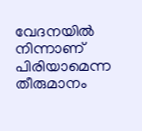വേദനയില്‍ നിന്നാണ് പിരിയാമെന്ന തീരുമാനം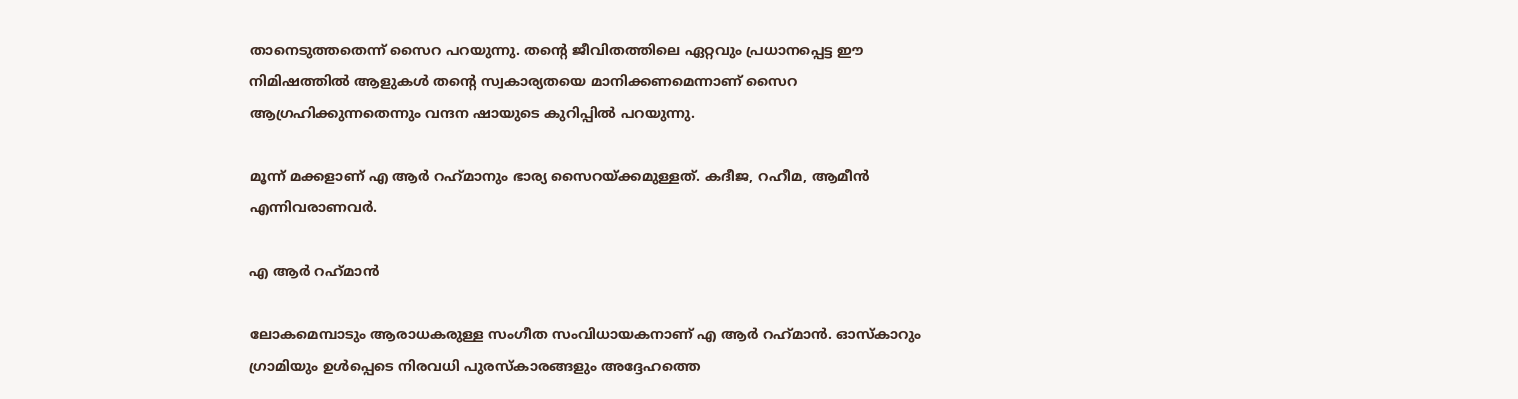താനെടുത്തതെന്ന് സൈറ പറയുന്നു. തന്റെ ജീവിതത്തിലെ ഏറ്റവും പ്രധാനപ്പെട്ട ഈ നിമിഷത്തില്‍ ആളുകള്‍ തന്റെ സ്വകാര്യതയെ മാനിക്കണമെന്നാണ് സൈറ ആഗ്രഹിക്കുന്നതെന്നും വന്ദന ഷായുടെ കുറിപ്പില്‍ പറയുന്നു.

മൂന്ന് മക്കളാണ് എ ആര്‍ റഹ്‌മാനും ഭാര്യ സൈറയ്ക്കമുള്ളത്. കദീജ, റഹീമ, ആമീന്‍ എന്നിവരാണവര്‍.

എ ആര്‍ റഹ്‌മാന്‍

ലോകമെമ്പാടും ആരാധകരുള്ള സംഗീത സംവിധായകനാണ് എ ആര്‍ റഹ്‌മാന്‍. ഓസ്‌കാറും ഗ്രാമിയും ഉള്‍പ്പെടെ നിരവധി പുരസ്‌കാരങ്ങളും അദ്ദേഹത്തെ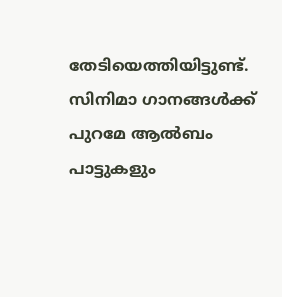തേടിയെത്തിയിട്ടുണ്ട്. സിനിമാ ഗാനങ്ങള്‍ക്ക് പുറമേ ആല്‍ബം പാട്ടുകളും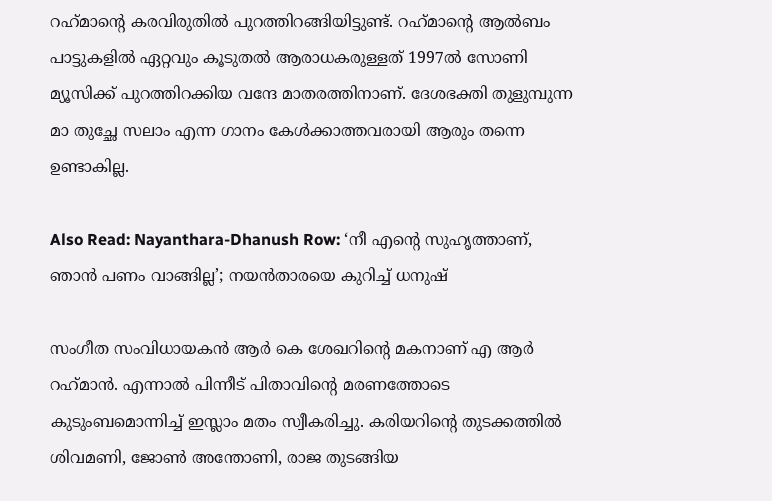റഹ്‌മാന്റെ കരവിരുതില്‍ പുറത്തിറങ്ങിയിട്ടുണ്ട്. റഹ്‌മാന്റെ ആല്‍ബം പാട്ടുകളില്‍ ഏറ്റവും കൂടുതല്‍ ആരാധകരുള്ളത് 1997ല്‍ സോണി മ്യൂസിക്ക് പുറത്തിറക്കിയ വന്ദേ മാതരത്തിനാണ്. ദേശഭക്തി തുളുമ്പുന്ന മാ തുച്ഛേ സലാം എന്ന ഗാനം കേള്‍ക്കാത്തവരായി ആരും തന്നെ ഉണ്ടാകില്ല.

Also Read: Nayanthara-Dhanush Row: ‘നീ എന്റെ സുഹൃത്താണ്, ഞാന്‍ പണം വാങ്ങില്ല’; നയന്‍താരയെ കുറിച്ച് ധനുഷ്‌

സംഗീത സംവിധായകന്‍ ആര്‍ കെ ശേഖറിന്റെ മകനാണ് എ ആര്‍ റഹ്‌മാന്‍. എന്നാല്‍ പിന്നീട് പിതാവിന്റെ മരണത്തോടെ കുടുംബമൊന്നിച്ച് ഇസ്ലാം മതം സ്വീകരിച്ചു. കരിയറിന്റെ തുടക്കത്തില്‍ ശിവമണി, ജോണ്‍ അന്തോണി, രാജ തുടങ്ങിയ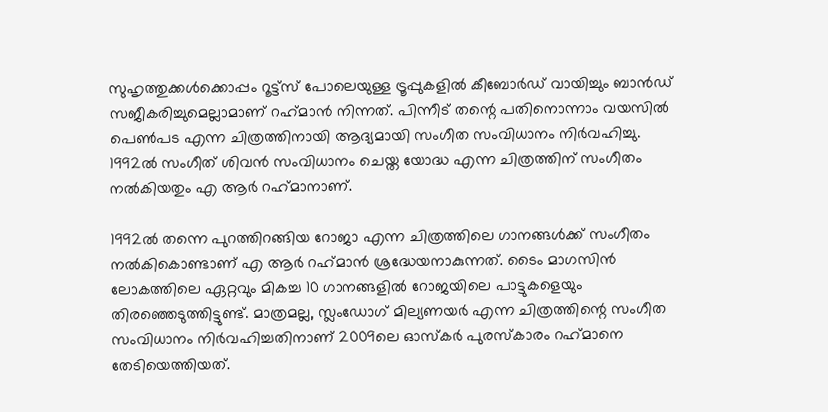സുഹൃത്തുക്കള്‍ക്കൊപ്പം റൂട്ട്‌സ് പോലെയുള്ള ട്രൂപ്പുകളില്‍ കീബോര്‍ഡ് വായിച്ചും ബാന്‍ഡ് സജീകരിച്ചുമെല്ലാമാണ് റഹ്‌മാന്‍ നിന്നത്. പിന്നീട് തന്റെ പതിനൊന്നാം വയസില്‍ പെണ്‍പട എന്ന ചിത്രത്തിനായി ആദ്യമായി സംഗീത സംവിധാനം നിര്‍വഹിച്ചു. 1992ല്‍ സംഗീത് ശിവന്‍ സംവിധാനം ചെയ്ത യോദ്ധ എന്ന ചിത്രത്തിന് സംഗീതം നല്‍കിയതും എ ആര്‍ റഹ്‌മാനാണ്.

1992ല്‍ തന്നെ പുറത്തിറങ്ങിയ റോജാ എന്ന ചിത്രത്തിലെ ഗാനങ്ങള്‍ക്ക് സംഗീതം നല്‍കികൊണ്ടാണ് എ ആര്‍ റഹ്‌മാന്‍ ശ്രദ്ധേയനാകുന്നത്. ടൈം മാഗസിന്‍ ലോകത്തിലെ ഏറ്റവും മികച്ച 10 ഗാനങ്ങളില്‍ റോജയിലെ പാട്ടുകളെയും തിരഞ്ഞെടുത്തിട്ടുണ്ട്. മാത്രമല്ല, സ്ലംഡോഗ് മില്യണയര്‍ എന്ന ചിത്രത്തിന്റെ സംഗീത സംവിധാനം നിര്‍വഹിച്ചതിനാണ് 2009ലെ ഓസ്‌കര്‍ പുരസ്‌കാരം റഹ്‌മാനെ തേടിയെത്തിയത്.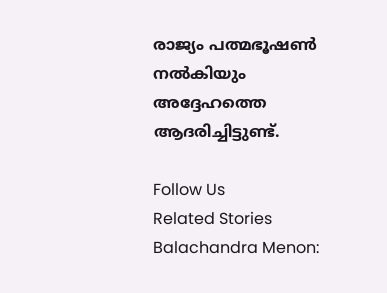രാജ്യം പത്മഭൂഷണ്‍ നല്‍കിയും അദ്ദേഹത്തെ ആദരിച്ചിട്ടുണ്ട്.

Follow Us
Related Stories
Balachandra Menon: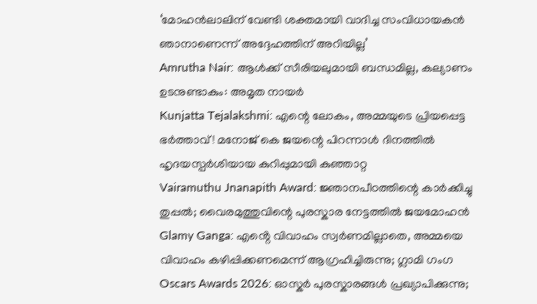‘മോഹന്‍ലാലിന് വേണ്ടി ശക്തമായി വാദിച്ച സംവിധായകന്‍ ഞാനാണെന്ന്‌ അദ്ദേഹത്തിന് അറിയില്ല’
Amrutha Nair: ആള്‍ക്ക് സീരിയലുമായി ബന്ധമില്ല, കല്യാണം ഉടനുണ്ടാകും: അമൃത നായര്‍
Kunjatta Tejalakshmi: എന്റെ ലോകം, അമ്മയുടെ പ്രിയപ്പെട്ട ഭർത്താവ്! മനോജ് കെ ജയന്റെ പിറന്നാൾ ദിനത്തിൽ ഹൃദയസ്പർശിയായ കുറിപ്പുമായി കുഞ്ഞാറ്റ
Vairamuthu Jnanapith Award: ജ്ഞാനപീഠത്തിന്റെ കാർക്കിച്ചു തുപ്പൽ; വൈരമുത്തുവിന്റെ പുരസ്കാര നേട്ടത്തിൽ ജയമോഹൻ
Glamy Ganga: എൻ്റെ വിവാഹം സ്വർണമില്ലാതെ, അമ്മയെ വിവാഹം കഴിപ്പിക്കണമെന്ന് ആഗ്രഹിച്ചിരുന്നു; ഗ്ലാമി ഗംഗ
Oscars Awards 2026: ഓസ്കർ പുരസ്കാരങ്ങൾ പ്രഖ്യാപിക്കുന്നു;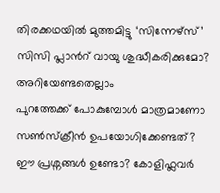തിരക്കഥയിൽ മുത്തമിട്ടു ‘സിന്നേഴ്സ്’
സിസി പ്ലാന്‍റ് വായു ശുദ്ധീകരിക്കുമോ? അറിയേണ്ടതെല്ലാം
പുറത്തേക്ക് പോകുമ്പോള്‍ മാത്രമാണോ സണ്‍സ്‌ക്രീന്‍ ഉപയോഗിക്കേണ്ടത്?
ഈ പ്രശ്നങ്ങൾ ഉണ്ടോ? കോളിഫ്ലവർ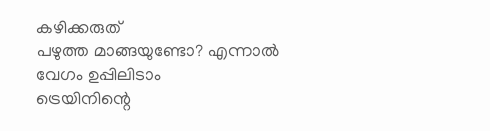കഴിക്കരുത്
പഴുത്ത മാങ്ങയുണ്ടോ? എന്നാല്‍ വേഗം ഉപ്പിലിടാം
ട്രെയിനിന്റെ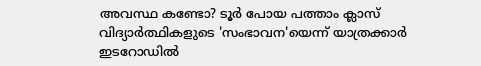അവസ്ഥ കണ്ടോ? ടൂര്‍ പോയ പത്താം ക്ലാസ് വിദ്യാര്‍ത്ഥികളുടെ 'സംഭാവന'യെന്ന് യാത്രക്കാര്‍
ഇടറോഡിൽ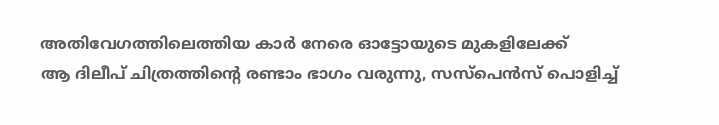അതിവേഗത്തിലെത്തിയ കാർ നേരെ ഓട്ടോയുടെ മുകളിലേക്ക്
ആ ദിലീപ് ചിത്രത്തിൻ്റെ രണ്ടാം ഭാഗം വരുന്നു, സസ്പെൻസ് പൊളിച്ച്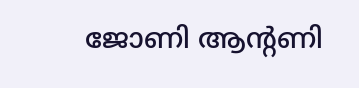ജോണി ആൻ്റണി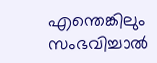എന്തെങ്കിലും സംഭവിച്ചാൽ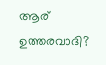ആര് ഉത്തരവാദി?